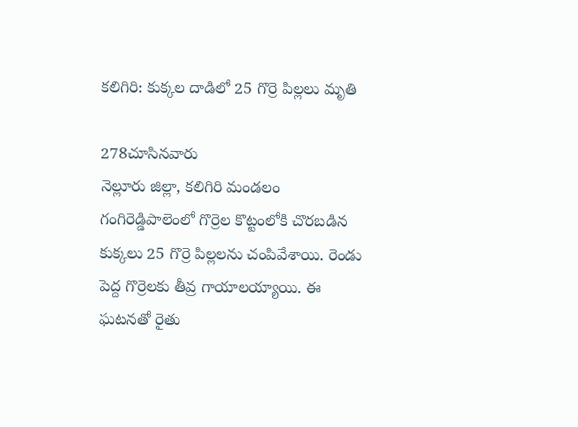కలిగిరి: కుక్కల దాడిలో 25 గొర్రె పిల్లలు మృతి

278చూసినవారు
నెల్లూరు జిల్లా, కలిగిరి మండలం గంగిరెడ్డిపాలెంలో గొర్రెల కొట్టంలోకి చొరబడిన కుక్కలు 25 గొర్రె పిల్లలను చంపివేశాయి. రెండు పెద్ద గొర్రెలకు తీవ్ర గాయాలయ్యాయి. ఈ ఘటనతో రైతు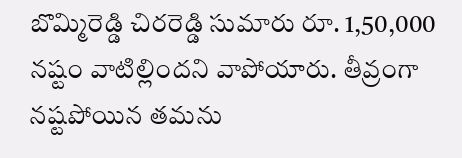బొమ్మిరెడ్డి చిరరెడ్డి సుమారు రూ. 1,50,000 నష్టం వాటిల్లిందని వాపోయారు. తీవ్రంగా నష్టపోయిన తమను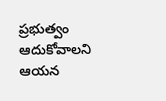ప్రభుత్వం ఆదుకోవాలని ఆయన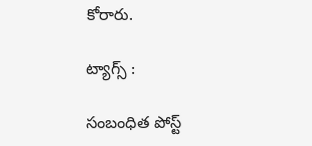కోరారు.

ట్యాగ్స్ :

సంబంధిత పోస్ట్